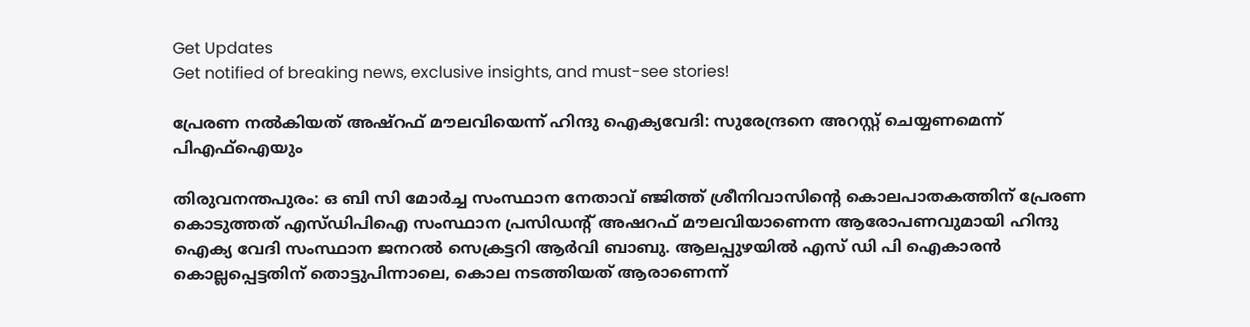Get Updates
Get notified of breaking news, exclusive insights, and must-see stories!

പ്രേരണ നല്‍കിയത് അഷ്റഫ് മൗലവിയെന്ന് ഹിന്ദു ഐക്യവേദി: സുരേന്ദ്രനെ അറസ്റ്റ് ചെയ്യണമെന്ന് പിഎഫ്ഐയും

തിരുവനന്തപുരം: ഒ ബി സി മോർച്ച സംസ്ഥാന നേതാവ് ഞ്ജിത്ത് ശ്രീനിവാസിന്റെ കൊലപാതകത്തിന് പ്രേരണ കൊടുത്തത് എസ്ഡിപിഐ സംസ്ഥാന പ്രസിഡന്റ് അഷറഫ് മൗലവിയാണെന്ന ആരോപണവുമായി ഹിന്ദു ഐക്യ വേദി സംസ്ഥാന ജനറൽ സെക്രട്ടറി ആർവി ബാബു. ആലപ്പുഴയിൽ എസ് ഡി പി ഐകാരൻ കൊല്ലപ്പെട്ടതിന് തൊട്ടുപിന്നാലെ, കൊല നടത്തിയത് ആരാണെന്ന്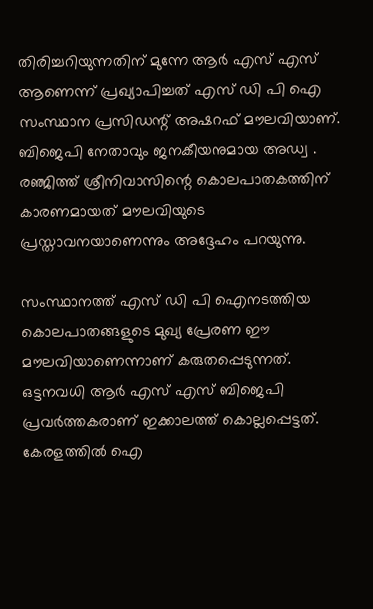തിരിച്ചറിയുന്നതിന് മുന്നേ ആർ എസ് എസ് ആണെന്ന് പ്രഖ്യാപിച്ചത് എസ് ഡി പി ഐ സംസ്ഥാന പ്രസിഡന്റ് അഷറഫ് മൗലവിയാണ്. ബിജെപി നേതാവും ജനകീയനുമായ അഡ്വ . രഞ്ജിത്ത് ശ്രീനിവാസിന്റെ കൊലപാതകത്തിന് കാരണമായത് മൗലവിയുടെ പ്രസ്താവനയാണെന്നും അദ്ദേഹം പറയുന്നു.

സംസ്ഥാനത്ത് എസ് ഡി പി ഐനടത്തിയ കൊലപാതങ്ങളുടെ മുഖ്യ പ്രേരണ ഈ മൗലവിയാണെന്നാണ് കരുതപ്പെടുന്നത്. ഒട്ടനവധി ആർ എസ് എസ് ബിജെപി പ്രവർത്തകരാണ് ഇക്കാലത്ത് കൊല്ലപ്പെട്ടത്. കേരളത്തിൽ ഐ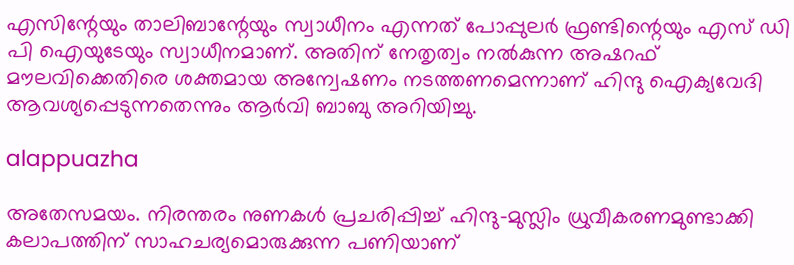എസിന്റേയും താലിബാന്റേയും സ്വാധീനം എന്നത് പോപ്പുലർ ഫ്രണ്ടിന്റെയും എസ് ഡി പി ഐയുടേയും സ്വാധീനമാണ്. അതിന് നേതൃത്വം നൽകുന്ന അഷറഫ് മൗലവിക്കെതിരെ ശക്തമായ അന്വേഷണം നടത്തണമെന്നാണ് ഹിന്ദു ഐക്യവേദി ആവശ്യപ്പെടുന്നതെന്നും ആർവി ബാബു അറിയിച്ചു.

alappuazha

അതേസമയം. നിരന്തരം നുണകള്‍ പ്രചരിപ്പിച്ച് ഹിന്ദു-മുസ്ലിം ധ്രുവീകരണമുണ്ടാക്കി കലാപത്തിന് സാഹചര്യമൊരുക്കുന്ന പണിയാണ്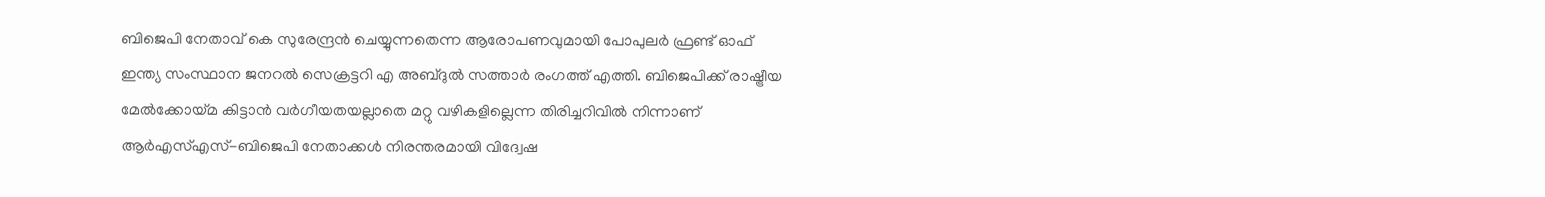ബിജെപി നേതാവ് കെ സുരേന്ദ്രന്‍ ചെയ്യുന്നതെന്ന ആരോപണവുമായി പോപുലര്‍ ഫ്രണ്ട് ഓഫ് ഇന്ത്യ സംസ്ഥാന ജനറല്‍ സെക്രട്ടറി എ അബ്ദുല്‍ സത്താര്‍ രംഗത്ത് എത്തി. ബിജെപിക്ക് രാഷ്ട്രീയ മേല്‍ക്കോയ്മ കിട്ടാന്‍ വര്‍ഗീയതയല്ലാതെ മറ്റു വഴികളില്ലെന്ന തിരിച്ചറിവില്‍ നിന്നാണ് ആര്‍എസ്എസ്-ബിജെപി നേതാക്കള്‍ നിരന്തരമായി വിദ്വേഷ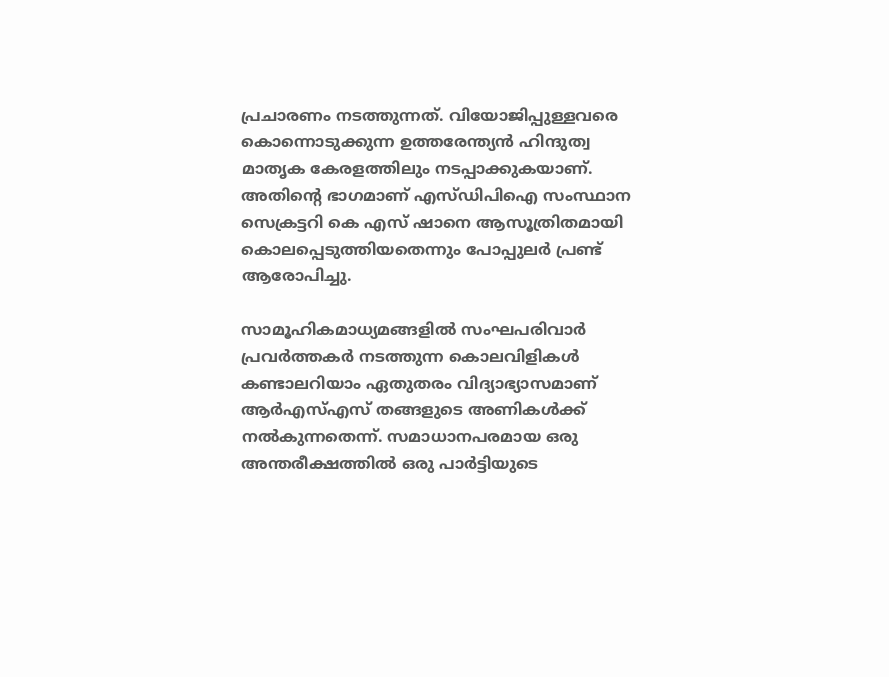പ്രചാരണം നടത്തുന്നത്. വിയോജിപ്പുള്ളവരെ കൊന്നൊടുക്കുന്ന ഉത്തരേന്ത്യന്‍ ഹിന്ദുത്വ മാതൃക കേരളത്തിലും നടപ്പാക്കുകയാണ്. അതിന്റെ ഭാഗമാണ് എസ്ഡിപിഐ സംസ്ഥാന സെക്രട്ടറി കെ എസ് ഷാനെ ആസൂത്രിതമായി കൊലപ്പെടുത്തിയതെന്നും പോപ്പുലർ പ്രണ്ട് ആരോപിച്ചു.

സാമൂഹികമാധ്യമങ്ങളില്‍ സംഘപരിവാര്‍ പ്രവര്‍ത്തകര്‍ നടത്തുന്ന കൊലവിളികള്‍ കണ്ടാലറിയാം ഏതുതരം വിദ്യാഭ്യാസമാണ് ആര്‍എസ്എസ് തങ്ങളുടെ അണികള്‍ക്ക് നല്‍കുന്നതെന്ന്. സമാധാനപരമായ ഒരു അന്തരീക്ഷത്തില്‍ ഒരു പാര്‍ട്ടിയുടെ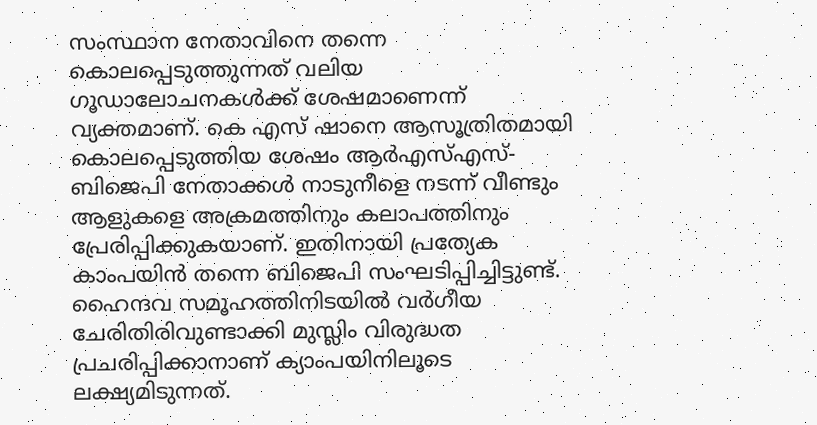സംസ്ഥാന നേതാവിനെ തന്നെ കൊലപ്പെടുത്തുന്നത് വലിയ ഗൂഡാലോചനകള്‍ക്ക് ശേഷമാണെന്ന് വ്യക്തമാണ്. കെ എസ് ഷാനെ ആസൂത്രിതമായി കൊലപ്പെടുത്തിയ ശേഷം ആര്‍എസ്എസ്- ബിജെപി നേതാക്കള്‍ നാടുനീളെ നടന്ന് വീണ്ടും ആളുകളെ അക്രമത്തിനും കലാപത്തിനും പ്രേരിപ്പിക്കുകയാണ്. ഇതിനായി പ്രത്യേക കാംപയിന്‍ തന്നെ ബിജെപി സംഘടിപ്പിച്ചിട്ടുണ്ട്. ഹൈന്ദവ സമൂഹത്തിനിടയില്‍ വര്‍ഗീയ ചേരിതിരിവുണ്ടാക്കി മുസ്ലിം വിരുദ്ധത പ്രചരിപ്പിക്കാനാണ് ക്യാംപയിനിലൂടെ ലക്ഷ്യമിടുന്നത്.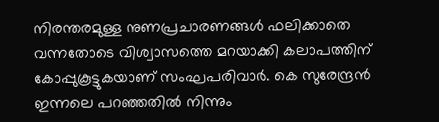നിരന്തരമുള്ള നുണപ്രചാരണങ്ങള്‍ ഫലിക്കാതെ വന്നതോടെ വിശ്വാസത്തെ മറയാക്കി കലാപത്തിന് കോപ്പുകൂട്ടുകയാണ് സംഘപരിവാര്‍. കെ സുരേന്ദ്രന്‍ ഇന്നലെ പറഞ്ഞതില്‍ നിന്നും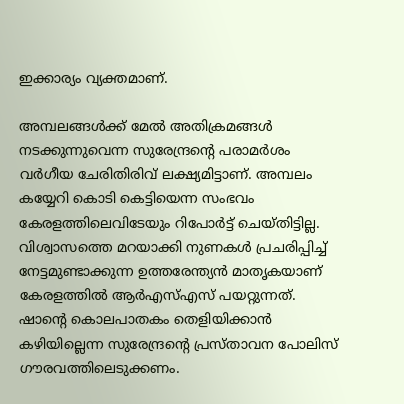ഇക്കാര്യം വ്യക്തമാണ്.

അമ്പലങ്ങള്‍ക്ക് മേല്‍ അതിക്രമങ്ങള്‍ നടക്കുന്നുവെന്ന സുരേന്ദ്രന്റെ പരാമര്‍ശം വര്‍ഗീയ ചേരിതിരിവ് ലക്ഷ്യമിട്ടാണ്. അമ്പലം കയ്യേറി കൊടി കെട്ടിയെന്ന സംഭവം കേരളത്തിലെവിടേയും റിപോര്‍ട്ട് ചെയ്തിട്ടില്ല. വിശ്വാസത്തെ മറയാക്കി നുണകള്‍ പ്രചരിപ്പിച്ച് നേട്ടമുണ്ടാക്കുന്ന ഉത്തരേന്ത്യന്‍ മാതൃകയാണ് കേരളത്തില്‍ ആര്‍എസ്എസ് പയറ്റുന്നത്. ഷാന്റെ കൊലപാതകം തെളിയിക്കാന്‍ കഴിയില്ലെന്ന സുരേന്ദ്രന്റെ പ്രസ്താവന പോലിസ് ഗൗരവത്തിലെടുക്കണം.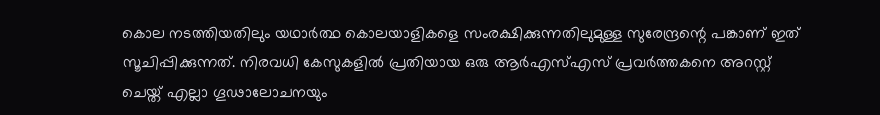കൊല നടത്തിയതിലും യഥാര്‍ത്ഥ കൊലയാളികളെ സംരക്ഷിക്കുന്നതിലുമുള്ള സുരേന്ദ്രന്റെ പങ്കാണ് ഇത് സൂചിപ്പിക്കുന്നത്. നിരവധി കേസുകളില്‍ പ്രതിയായ ഒരു ആര്‍എസ്എസ് പ്രവര്‍ത്തകനെ അറസ്റ്റ് ചെയ്ത് എല്ലാ ഗൂഢാലോചനയും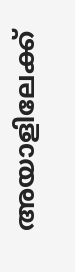അയാളിലേക്ക്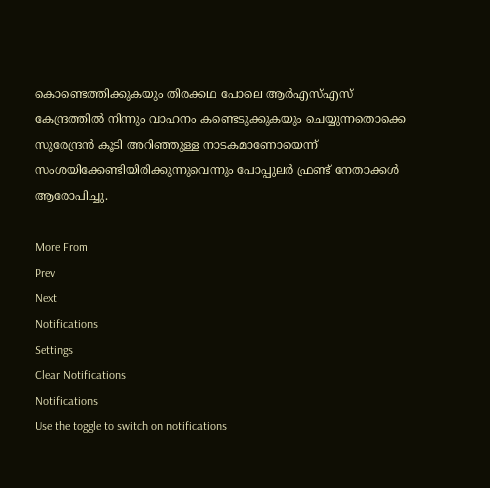കൊണ്ടെത്തിക്കുകയും തിരക്കഥ പോലെ ആര്‍എസ്എസ് കേന്ദ്രത്തില്‍ നിന്നും വാഹനം കണ്ടെടുക്കുകയും ചെയ്യുന്നതൊക്കെ സുരേന്ദ്രന്‍ കൂടി അറിഞ്ഞുള്ള നാടകമാണോയെന്ന് സംശയിക്കേണ്ടിയിരിക്കുന്നുവെന്നും പോപ്പുലർ ഫ്രണ്ട് നേതാക്കള്‍ ആരോപിച്ചു.

More From
Prev
Next
Notifications
Settings
Clear Notifications
Notifications
Use the toggle to switch on notifications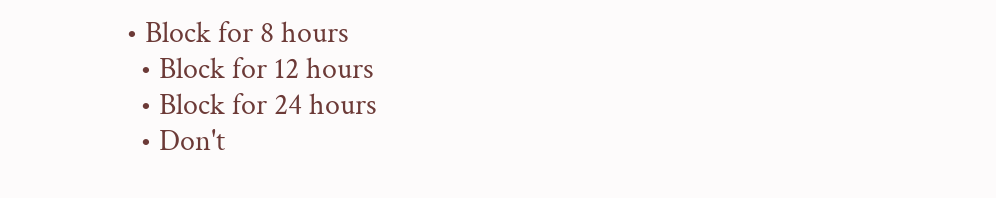• Block for 8 hours
  • Block for 12 hours
  • Block for 24 hours
  • Don't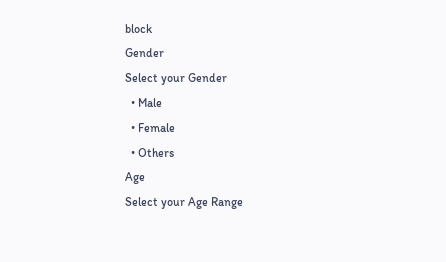block
Gender
Select your Gender
  • Male
  • Female
  • Others
Age
Select your Age Range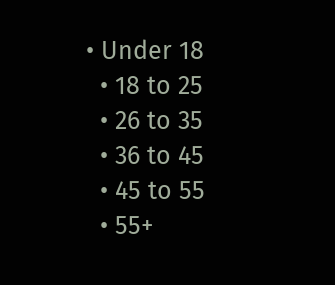• Under 18
  • 18 to 25
  • 26 to 35
  • 36 to 45
  • 45 to 55
  • 55+